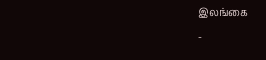இலங்கை
-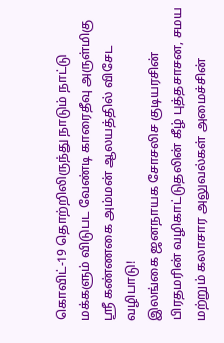கொவிட்-19 தொற்றிலிருந்து நாடும் நாட்டு மக்களும் விடுபட வேண்டி காரைதீவு அருள்மிகு ஸ்ரீ கண்ணகை அம்மன் ஆலயத்தில் விசேட வழிபாடு!
இலங்கை ஜனநாயக சோசலிச குடியரசின் பிரதமரின் வழிகாட்டுதலின் கீழ் புத்தசாசன, சமய மற்றும் கலாசார அலுவல்கள் அமைச்சின்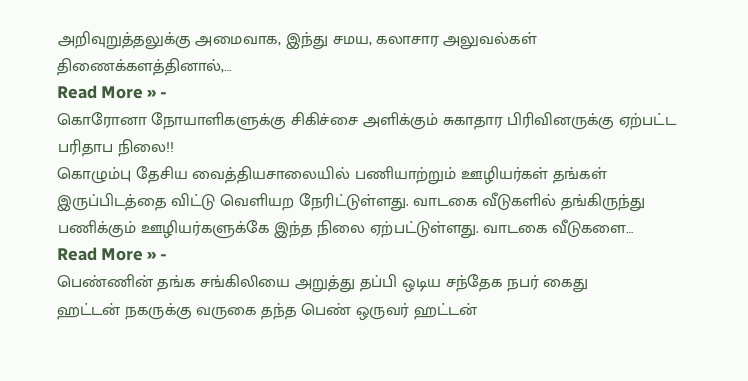அறிவுறுத்தலுக்கு அமைவாக, இந்து சமய, கலாசார அலுவல்கள் திணைக்களத்தினால்,…
Read More » -
கொரோனா நோயாளிகளுக்கு சிகிச்சை அளிக்கும் சுகாதார பிரிவினருக்கு ஏற்பட்ட பரிதாப நிலை!!
கொழும்பு தேசிய வைத்தியசாலையில் பணியாற்றும் ஊழியர்கள் தங்கள் இருப்பிடத்தை விட்டு வெளியற நேரிட்டுள்ளது. வாடகை வீடுகளில் தங்கிருந்து பணிக்கும் ஊழியர்களுக்கே இந்த நிலை ஏற்பட்டுள்ளது. வாடகை வீடுகளை…
Read More » -
பெண்ணின் தங்க சங்கிலியை அறுத்து தப்பி ஒடிய சந்தேக நபர் கைது
ஹட்டன் நகருக்கு வருகை தந்த பெண் ஒருவர் ஹட்டன்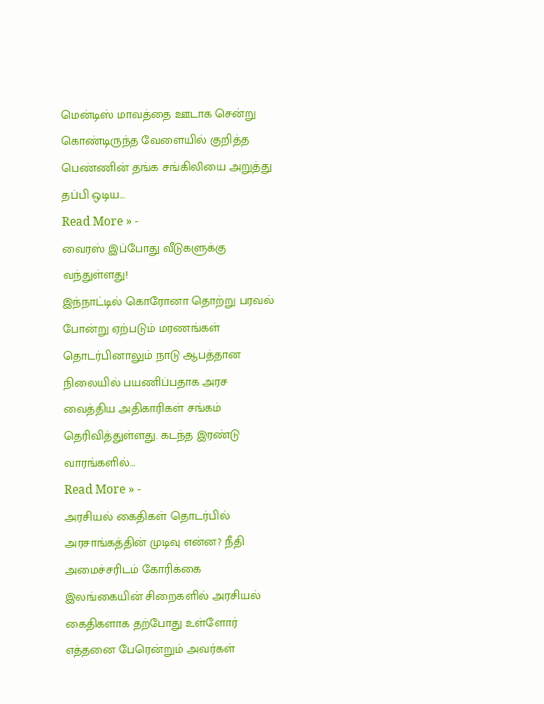மென்டிஸ் மாவத்தை ஊடாக சென்று கொண்டிருந்த வேளையில் குறித்த பெண்ணின் தங்க சங்கிலியை அறுத்து தப்பி ஒடிய…
Read More » -
வைரஸ் இப்போது வீடுகளுக்கு வந்துள்ளது!
இந்நாட்டில் கொரோனா தொற்று பரவல் போன்று ஏற்படும் மரணங்கள் தொடர்பினாலும் நாடு ஆபத்தான நிலையில் பயணிப்பதாக அரச வைத்திய அதிகாரிகள் சங்கம் தெரிவித்துள்ளது. கடந்த இரண்டு வாரங்களில்…
Read More » -
அரசியல் கைதிகள் தொடர்பில் அரசாங்கத்தின் முடிவு என்ன? நீதி அமைச்சரிடம் கோரிக்கை
இலங்கையின் சிறைகளில் அரசியல் கைதிகளாக தற்போது உள்ளோர் எத்தனை பேரென்றும் அவர்கள்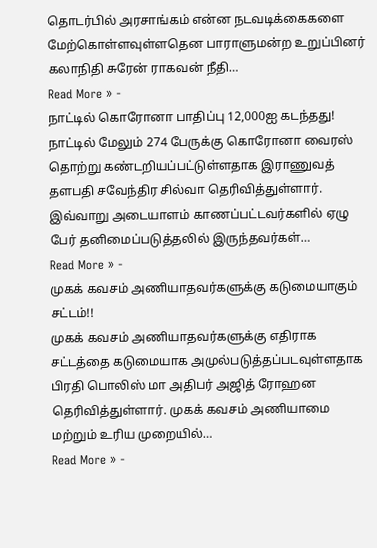தொடர்பில் அரசாங்கம் என்ன நடவடிக்கைகளை மேற்கொள்ளவுள்ளதென பாராளுமன்ற உறுப்பினர் கலாநிதி சுரேன் ராகவன் நீதி…
Read More » -
நாட்டில் கொரோனா பாதிப்பு 12,000ஐ கடந்தது!
நாட்டில் மேலும் 274 பேருக்கு கொரோனா வைரஸ் தொற்று கண்டறியப்பட்டுள்ளதாக இராணுவத் தளபதி சவேந்திர சில்வா தெரிவித்துள்ளார். இவ்வாறு அடையாளம் காணப்பட்டவர்களில் ஏழு பேர் தனிமைப்படுத்தலில் இருந்தவர்கள்…
Read More » -
முகக் கவசம் அணியாதவர்களுக்கு கடுமையாகும் சட்டம்!!
முகக் கவசம் அணியாதவர்களுக்கு எதிராக சட்டத்தை கடுமையாக அமுல்படுத்தப்படவுள்ளதாக பிரதி பொலிஸ் மா அதிபர் அஜித் ரோஹன தெரிவித்துள்ளார். முகக் கவசம் அணியாமை மற்றும் உரிய முறையில்…
Read More » -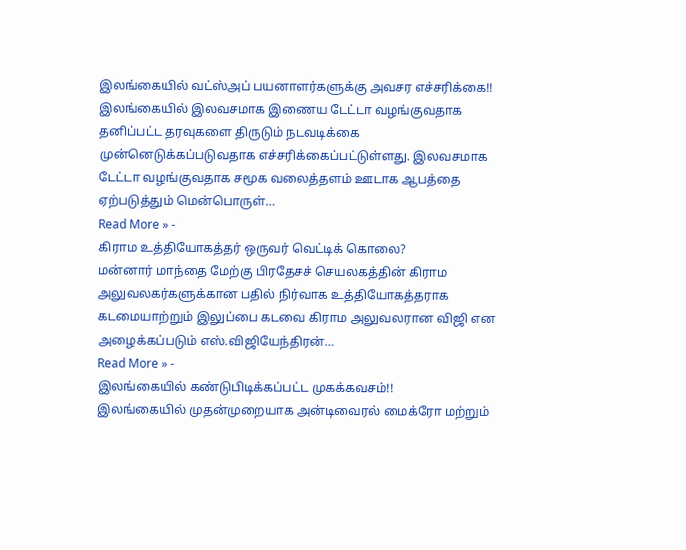இலங்கையில் வட்ஸ்அப் பயனாளர்களுக்கு அவசர எச்சரிக்கை!!
இலங்கையில் இலவசமாக இணைய டேட்டா வழங்குவதாக தனிப்பட்ட தரவுகளை திருடும் நடவடிக்கை முன்னெடுக்கப்படுவதாக எச்சரிக்கைப்பட்டுள்ளது. இலவசமாக டேட்டா வழங்குவதாக சமூக வலைத்தளம் ஊடாக ஆபத்தை ஏற்படுத்தும் மென்பொருள்…
Read More » -
கிராம உத்தியோகத்தர் ஒருவர் வெட்டிக் கொலை?
மன்னார் மாந்தை மேற்கு பிரதேசச் செயலகத்தின் கிராம அலுவலகர்களுக்கான பதில் நிர்வாக உத்தியோகத்தராக கடமையாற்றும் இலுப்பை கடவை கிராம அலுவலரான விஜி என அழைக்கப்படும் எஸ்.விஜியேந்திரன்…
Read More » -
இலங்கையில் கண்டுபிடிக்கப்பட்ட முகக்கவசம்!!
இலங்கையில் முதன்முறையாக அன்டிவைரல் மைக்ரோ மற்றும்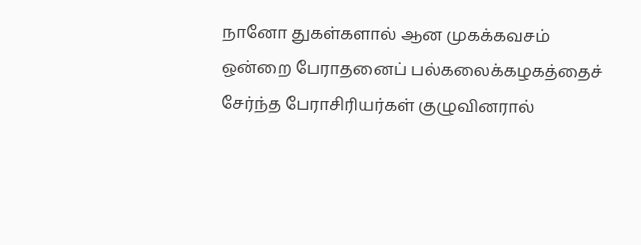நானோ துகள்களால் ஆன முகக்கவசம் ஒன்றை பேராதனைப் பல்கலைக்கழகத்தைச் சேர்ந்த பேராசிரியர்கள் குழுவினரால்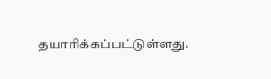தயாரிக்கப்பட்டுள்ளது.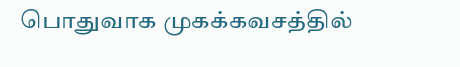பொதுவாக முகக்கவசத்தில்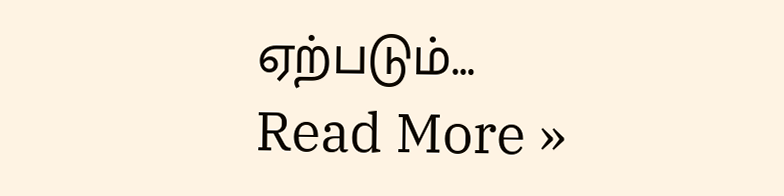ஏற்படும்…
Read More »